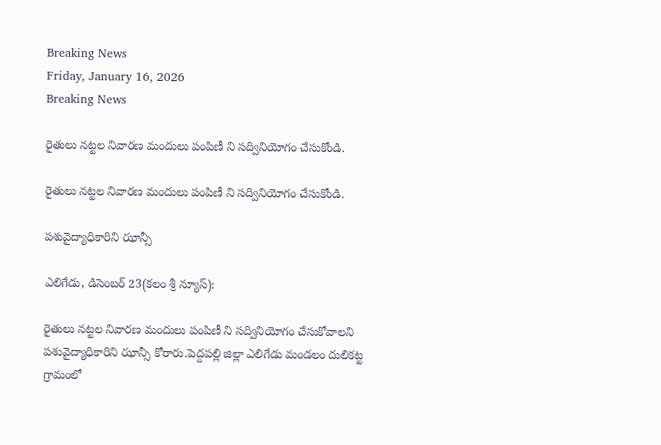Breaking News
Friday, January 16, 2026
Breaking News

రైతులు నట్టల నివారణ మందులు పంపిణీ ని సద్వినియోగం చేసుకోండి.

రైతులు నట్టల నివారణ మందులు పంపిణీ ని సద్వినియోగం చేసుకోండి.

పశువైద్యాధికారిని ఝాన్సీ

ఎలిగేడు, డిసెంబర్ 23(కలం శ్రీ న్యూస్):

రైతులు నట్టల నివారణ మందులు పంపిణీ ని సద్వినియోగం చేసుకోవాలని పశువైద్యాధికారిని ఝాన్సీ కోరారు.పెద్దపల్లి జిల్లా ఎలిగేడు మండలం దులికట్ట గ్రామంలో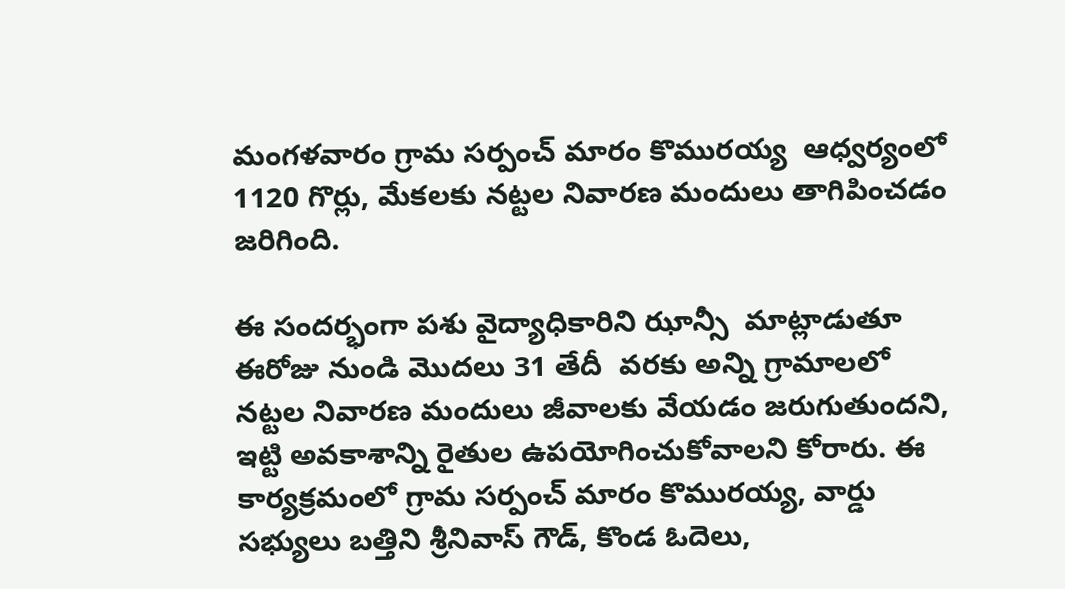మంగళవారం గ్రామ సర్పంచ్ మారం కొమురయ్య  ఆధ్వర్యంలో 1120 గొర్లు, మేకలకు నట్టల నివారణ మందులు తాగిపించడం జరిగింది.

ఈ సందర్భంగా పశు వైద్యాధికారిని ఝాన్సీ  మాట్లాడుతూ ఈరోజు నుండి మొదలు 31 తేదీ  వరకు అన్ని గ్రామాలలో నట్టల నివారణ మందులు జీవాలకు వేయడం జరుగుతుందని, ఇట్టి అవకాశాన్ని రైతుల ఉపయోగించుకోవాలని కోరారు. ఈ కార్యక్రమంలో గ్రామ సర్పంచ్ మారం కొమురయ్య, వార్డు సభ్యులు బత్తిని శ్రీనివాస్ గౌడ్, కొండ ఓదెలు,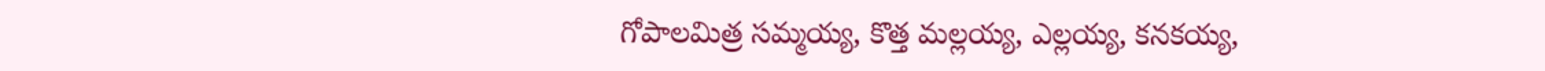గోపాలమిత్ర సమ్మయ్య, కొత్త మల్లయ్య, ఎల్లయ్య, కనకయ్య,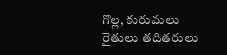గొల్ల, కురుమలు రైతులు తదితరులు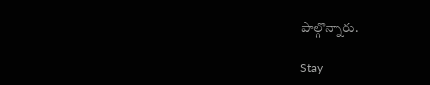పాల్గొన్నారు.

Stay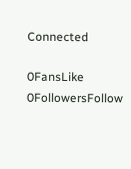Connected

0FansLike
0FollowersFollow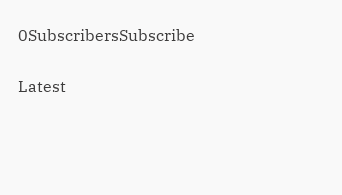0SubscribersSubscribe

Latest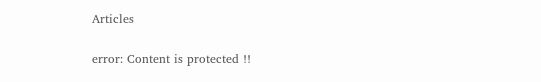Articles

error: Content is protected !!